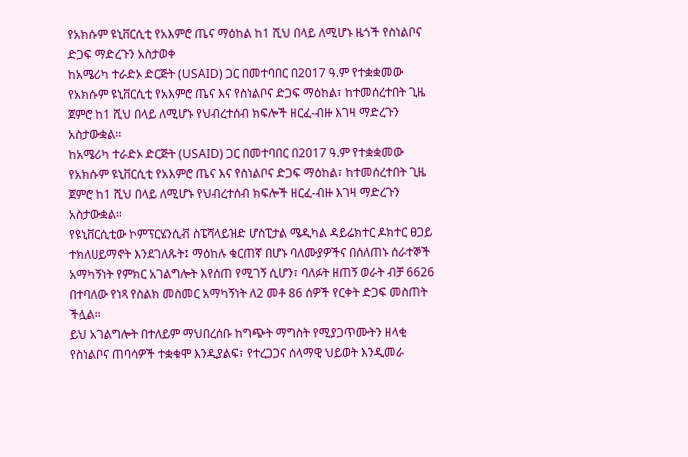የአክሱም ዩኒቨርሲቲ የአእምሮ ጤና ማዕከል ከ1 ሺህ በላይ ለሚሆኑ ዜጎች የስነልቦና ድጋፍ ማድረጉን አስታወቀ
ከአሜሪካ ተራድኦ ድርጅት (USAID) ጋር በመተባበር በ2017 ዓ.ም የተቋቋመው የአክሱም ዩኒቨርሲቲ የአእምሮ ጤና እና የስነልቦና ድጋፍ ማዕከል፣ ከተመሰረተበት ጊዜ ጀምሮ ከ1 ሺህ በላይ ለሚሆኑ የህብረተሰብ ክፍሎች ዘርፈ-ብዙ እገዛ ማድረጉን አስታውቋል።
ከአሜሪካ ተራድኦ ድርጅት (USAID) ጋር በመተባበር በ2017 ዓ.ም የተቋቋመው የአክሱም ዩኒቨርሲቲ የአእምሮ ጤና እና የስነልቦና ድጋፍ ማዕከል፣ ከተመሰረተበት ጊዜ ጀምሮ ከ1 ሺህ በላይ ለሚሆኑ የህብረተሰብ ክፍሎች ዘርፈ-ብዙ እገዛ ማድረጉን አስታውቋል።
የዩኒቨርሲቲው ኮምፕርሄንሲቭ ስፔሻላይዝድ ሆስፒታል ሜዲካል ዳይሬክተር ዶክተር ፀጋይ ተክለሀይማኖት እንደገለጹት፤ ማዕከሉ ቁርጠኛ በሆኑ ባለሙያዎችና በሰለጠኑ ሰራተኞች አማካኝነት የምክር አገልግሎት እየሰጠ የሚገኝ ሲሆን፣ ባለፉት ዘጠኝ ወራት ብቻ 6626 በተባለው የነጻ የስልክ መስመር አማካኝነት ለ2 መቶ 86 ሰዎች የርቀት ድጋፍ መስጠት ችሏል።
ይህ አገልግሎት በተለይም ማህበረሰቡ ከግጭት ማግስት የሚያጋጥሙትን ዘላቂ የስነልቦና ጠባሳዎች ተቋቁሞ እንዲያልፍ፣ የተረጋጋና ሰላማዊ ህይወት እንዲመራ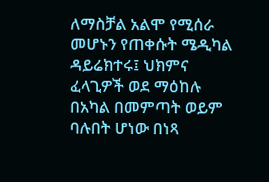ለማስቻል አልሞ የሚሰራ መሆኑን የጠቀሱት ሜዲካል ዳይሬክተሩ፤ ህክምና ፈላጊዎች ወደ ማዕከሉ በአካል በመምጣት ወይም ባሉበት ሆነው በነጻ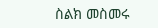ስልክ መስመሩ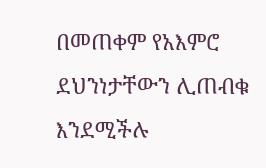በመጠቀም የአእምሮ ደህንነታቸውን ሊጠብቁ እንደሚችሉ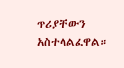ጥሪያቸውን አስተላልፈዋል።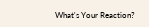What's Your Reaction?